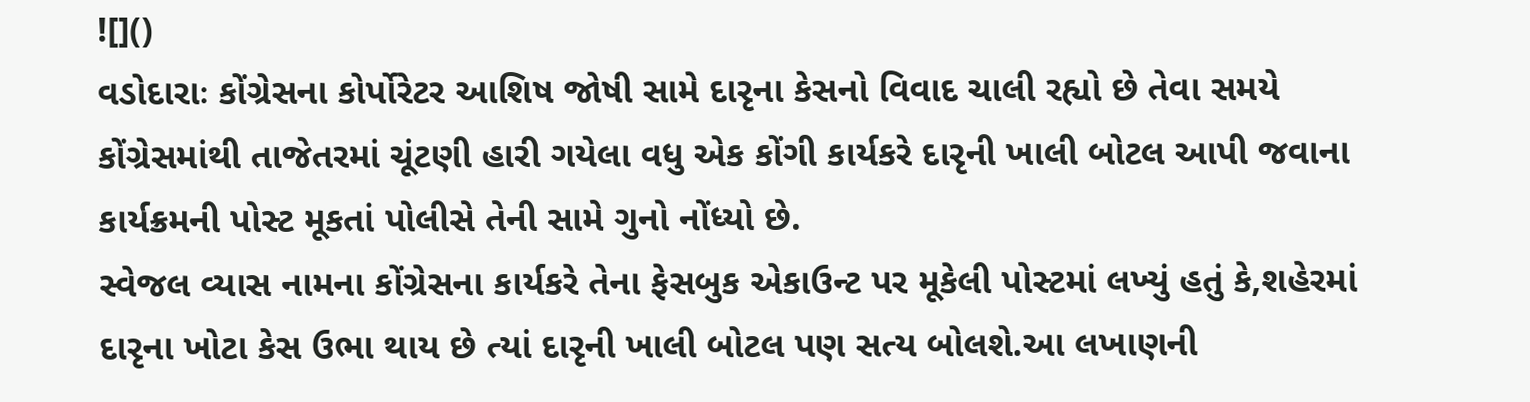![]()
વડોદારાઃ કોંગ્રેસના કોર્પોરેટર આશિષ જોષી સામે દારૃના કેસનો વિવાદ ચાલી રહ્યો છે તેવા સમયે કોંગ્રેસમાંથી તાજેતરમાં ચૂંટણી હારી ગયેલા વધુ એક કોંગી કાર્યકરે દારૃની ખાલી બોટલ આપી જવાના કાર્યક્રમની પોસ્ટ મૂકતાં પોલીસે તેની સામે ગુનો નોંધ્યો છે.
સ્વેજલ વ્યાસ નામના કોંગ્રેસના કાર્યકરે તેના ફેસબુક એકાઉન્ટ પર મૂકેલી પોસ્ટમાં લખ્યું હતું કે,શહેરમાં દારૃના ખોટા કેસ ઉભા થાય છે ત્યાં દારૃની ખાલી બોટલ પણ સત્ય બોલશે.આ લખાણની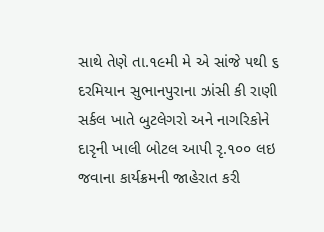સાથે તેણે તા.૧૯મી મે એ સાંજે ૫થી ૬ દરમિયાન સુભાનપુરાના ઝાંસી કી રાણી સર્કલ ખાતે બુટલેગરો અને નાગરિકોને દારૃની ખાલી બોટલ આપી રૃ.૧૦૦ લઇ જવાના કાર્યક્રમની જાહેરાત કરી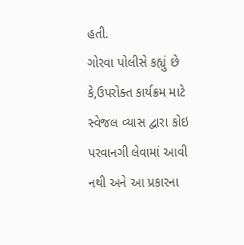હતી.
ગોરવા પોલીસે કહ્યું છે કે,ઉપરોક્ત કાર્યક્રમ માટે સ્વેજલ વ્યાસ દ્વારા કોઇ પરવાનગી લેવામાં આવી નથી અને આ પ્રકારના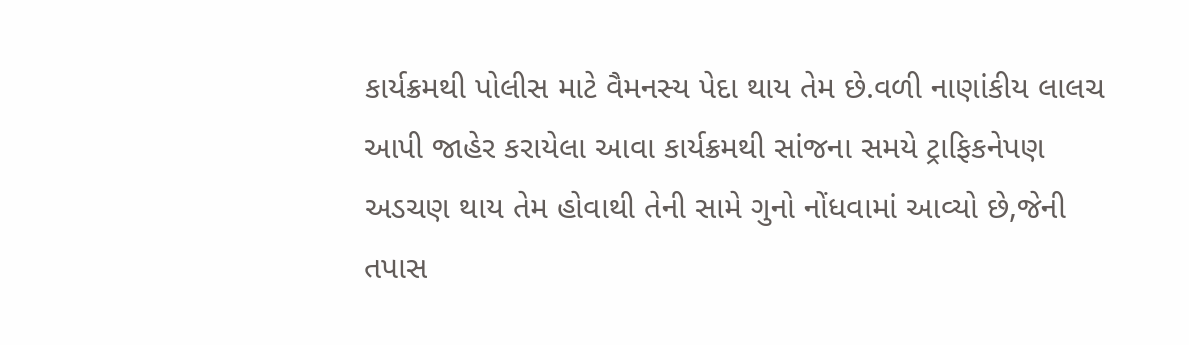કાર્યક્રમથી પોલીસ માટે વૈમનસ્ય પેદા થાય તેમ છે.વળી નાણાંકીય લાલચ આપી જાહેર કરાયેલા આવા કાર્યક્રમથી સાંજના સમયે ટ્રાફિકનેપણ અડચણ થાય તેમ હોવાથી તેની સામે ગુનો નોંધવામાં આવ્યો છે,જેની તપાસ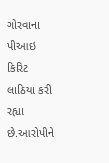ગોરવાના પીઆઇ કિરિટ લાઠિયા કરી રહ્યા છે.આરોપીને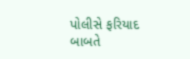પોલીસે ફરિયાદ બાબતે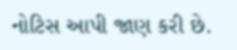નોટિસ આપી જાણ કરી છે.